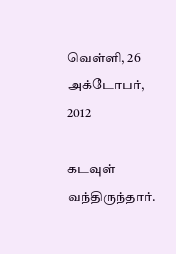வெள்ளி, 26 அக்டோபர், 2012

கடவுள் வந்திருந்தார்.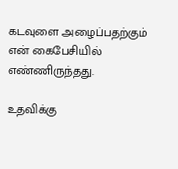கடவுளை அழைப்பதற்கும்
என் கைபேசியில் எண்ணிருந்தது.

உதவிக்கு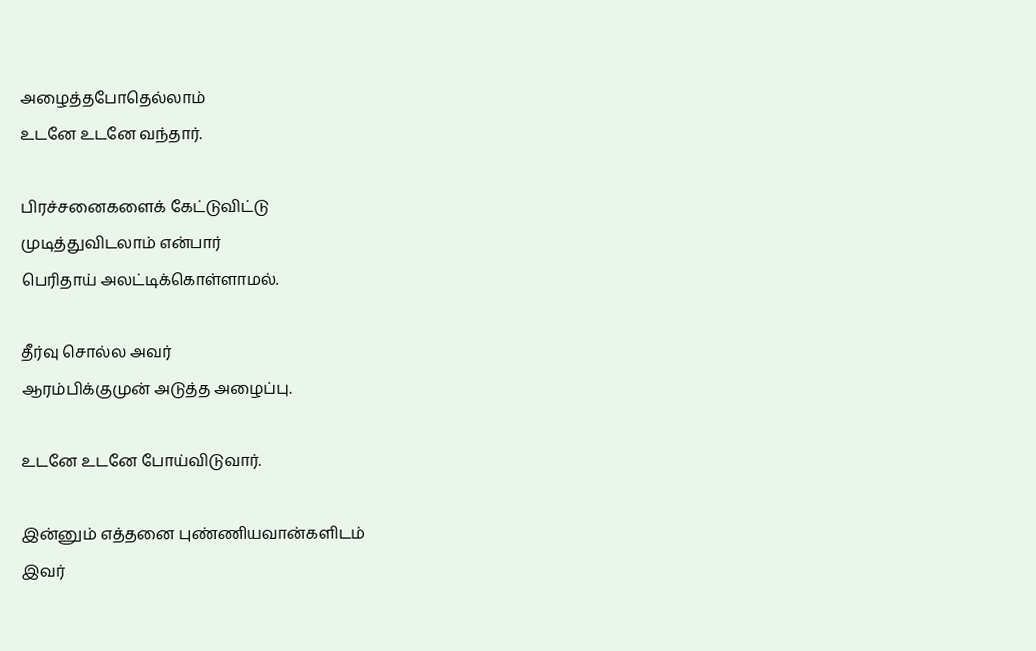அழைத்தபோதெல்லாம்
உடனே உடனே வந்தார்.

பிரச்சனைகளைக் கேட்டுவிட்டு
முடித்துவிடலாம் என்பார்
பெரிதாய் அலட்டிக்கொள்ளாமல்.

தீர்வு சொல்ல அவர்
ஆரம்பிக்குமுன் அடுத்த அழைப்பு.

உடனே உடனே போய்விடுவார்.

இன்னும் எத்தனை புண்ணியவான்களிடம்
இவர்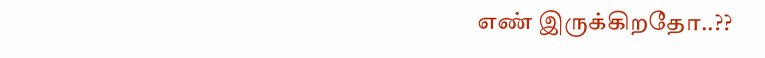எண் இருக்கிறதோ..??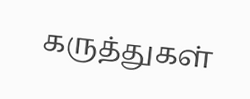கருத்துகள்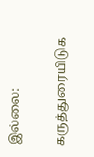இல்லை:

கருத்துரையிடுக